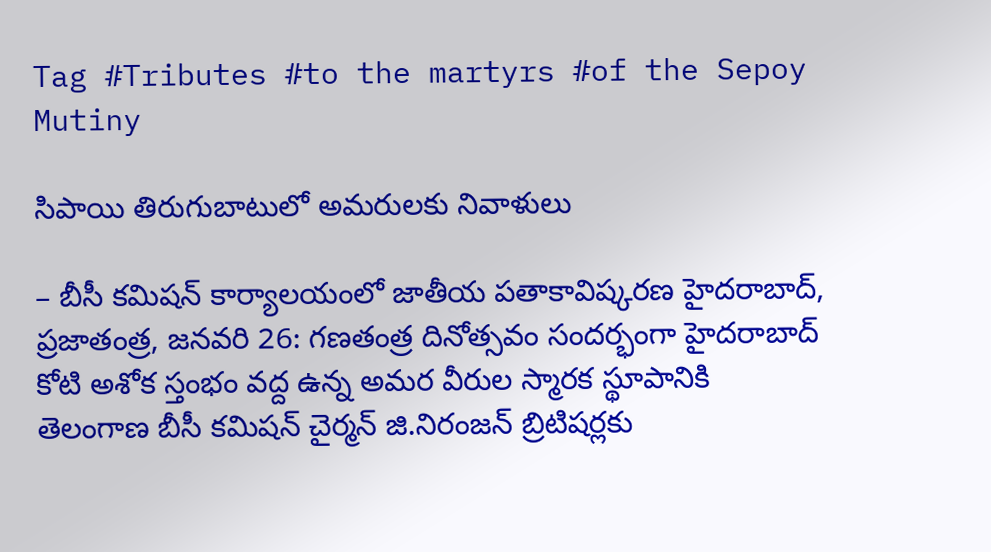Tag #Tributes #to the martyrs #of the Sepoy Mutiny

సిపాయి తిరుగుబాటులో అమరులకు నివాళులు

– బీసీ కమిషన్ కార్యాలయంలో జాతీయ పతాకావిష్కరణ హైదరాబాద్, ప్రజాతంత్ర, జనవరి 26: గ‌ణ‌తంత్ర దినోత్స‌వం సంద‌ర్భంగా హైదరాబాద్ కోటి అశోక స్తంభం వద్ద ఉన్న అమర వీరుల స్మారక స్థూపానికి తెలంగాణ బీసీ కమిషన్ చైర్మన్ జి.నిరంజన్ బ్రిటిషర్లకు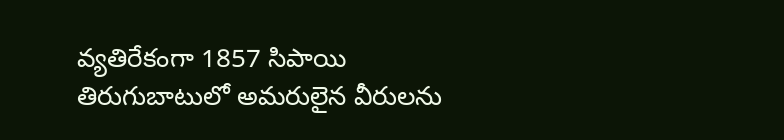వ్యతిరేకంగా 1857 సిపాయి తిరుగుబాటులో అమరులైన వీరులను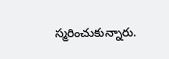స్మరించుకున్నారు.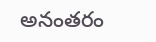అనంత‌రం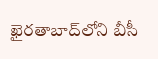ఖైరతాబాద్‌లోని బీసీ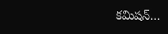కమిషన్…